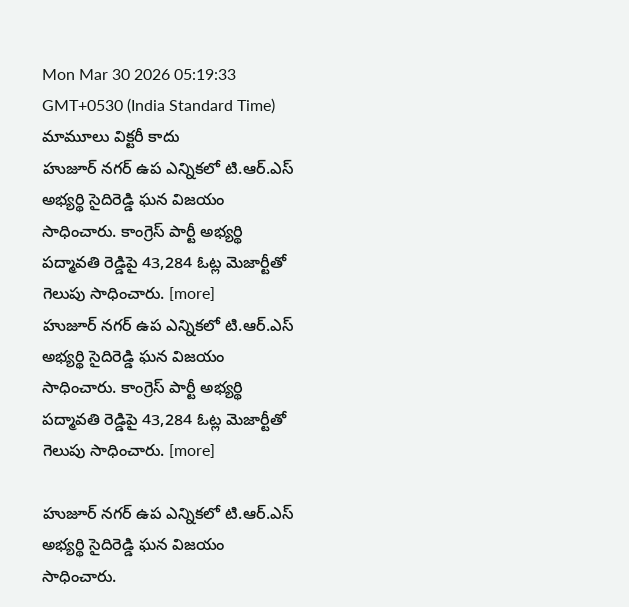Mon Mar 30 2026 05:19:33 GMT+0530 (India Standard Time)
మామూలు విక్టరీ కాదు
హుజూర్ నగర్ ఉప ఎన్నికలో టి.ఆర్.ఎస్ అభ్యర్థి సైదిరెడ్డి ఘన విజయం సాధించారు. కాంగ్రెస్ పార్టీ అభ్యర్థి పద్మావతి రెడ్డిపై 43,284 ఓట్ల మెజార్టీతో గెలుపు సాధించారు. [more]
హుజూర్ నగర్ ఉప ఎన్నికలో టి.ఆర్.ఎస్ అభ్యర్థి సైదిరెడ్డి ఘన విజయం సాధించారు. కాంగ్రెస్ పార్టీ అభ్యర్థి పద్మావతి రెడ్డిపై 43,284 ఓట్ల మెజార్టీతో గెలుపు సాధించారు. [more]

హుజూర్ నగర్ ఉప ఎన్నికలో టి.ఆర్.ఎస్ అభ్యర్థి సైదిరెడ్డి ఘన విజయం సాధించారు.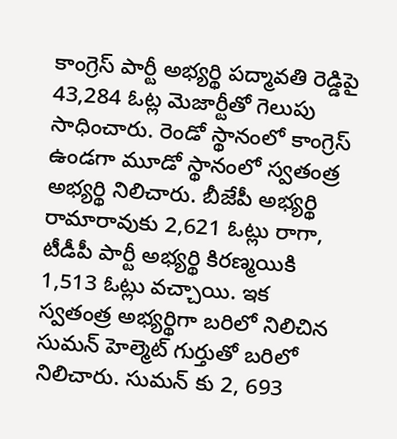కాంగ్రెస్ పార్టీ అభ్యర్థి పద్మావతి రెడ్డిపై 43,284 ఓట్ల మెజార్టీతో గెలుపు సాధించారు. రెండో స్థానంలో కాంగ్రెస్ ఉండగా మూడో స్థానంలో స్వతంత్ర అభ్యర్థి నిలిచారు. బీజేపీ అభ్యర్థి రామారావుకు 2,621 ఓట్లు రాగా, టీడీపీ పార్టీ అభ్యర్థి కిరణ్మయికి 1,513 ఓట్లు వచ్చాయి. ఇక స్వతంత్ర అభ్యర్థిగా బరిలో నిలిచిన సుమన్ హెల్మెట్ గుర్తుతో బరిలో నిలిచారు. సుమన్ కు 2, 693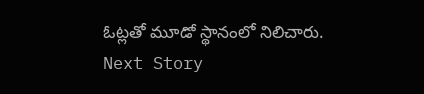ఓట్లతో మూడో స్థానంలో నిలిచారు.
Next Story